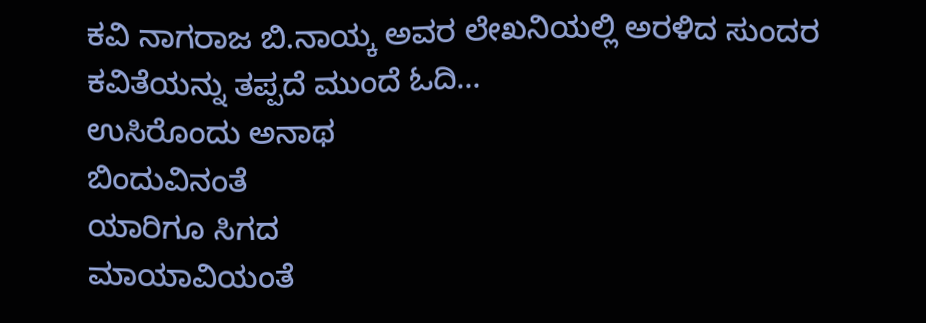ಕವಿ ನಾಗರಾಜ ಬಿ.ನಾಯ್ಕ ಅವರ ಲೇಖನಿಯಲ್ಲಿ ಅರಳಿದ ಸುಂದರ ಕವಿತೆಯನ್ನು ತಪ್ಪದೆ ಮುಂದೆ ಓದಿ…
ಉಸಿರೊಂದು ಅನಾಥ
ಬಿಂದುವಿನಂತೆ
ಯಾರಿಗೂ ಸಿಗದ
ಮಾಯಾವಿಯಂತೆ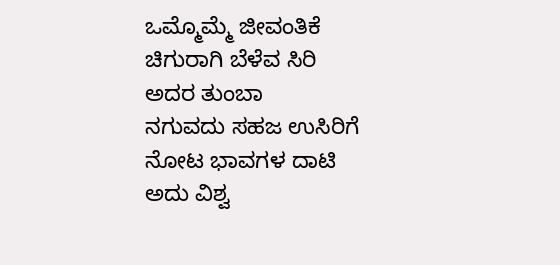ಒಮ್ಮೊಮ್ಮೆ ಜೀವಂತಿಕೆ
ಚಿಗುರಾಗಿ ಬೆಳೆವ ಸಿರಿ
ಅದರ ತುಂಬಾ
ನಗುವದು ಸಹಜ ಉಸಿರಿಗೆ
ನೋಟ ಭಾವಗಳ ದಾಟಿ
ಅದು ವಿಶ್ವ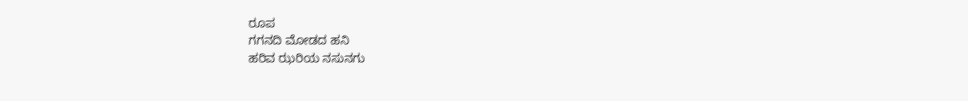ರೂಪ
ಗಗನದಿ ಮೋಡದ ಹನಿ
ಹರಿವ ಝರಿಯ ನಸುನಗು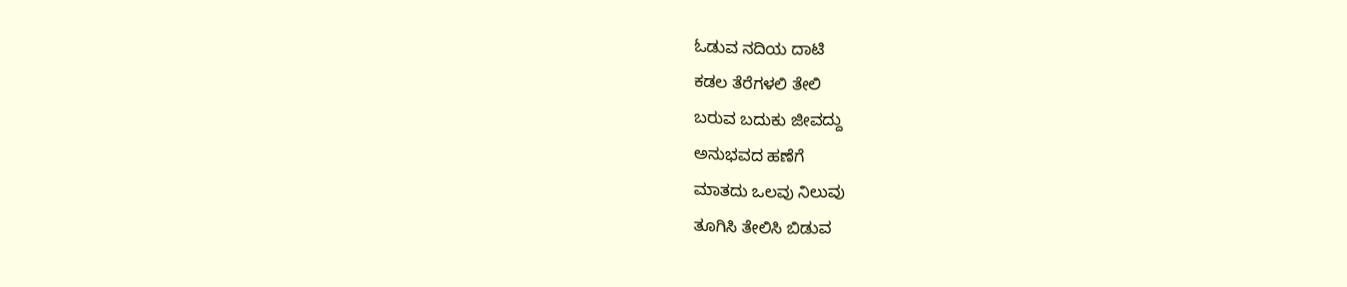ಓಡುವ ನದಿಯ ದಾಟಿ
ಕಡಲ ತೆರೆಗಳಲಿ ತೇಲಿ
ಬರುವ ಬದುಕು ಜೀವದ್ದು
ಅನುಭವದ ಹಣೆಗೆ
ಮಾತದು ಒಲವು ನಿಲುವು
ತೂಗಿಸಿ ತೇಲಿಸಿ ಬಿಡುವ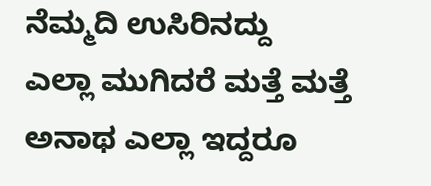ನೆಮ್ಮದಿ ಉಸಿರಿನದ್ದು
ಎಲ್ಲಾ ಮುಗಿದರೆ ಮತ್ತೆ ಮತ್ತೆ
ಅನಾಥ ಎಲ್ಲಾ ಇದ್ದರೂ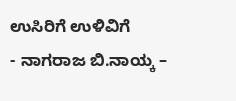ಉಸಿರಿಗೆ ಉಳಿವಿಗೆ
- ನಾಗರಾಜ ಬಿ.ನಾಯ್ಕ –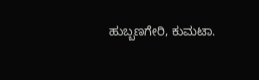ಹುಬ್ಬಣಗೇರಿ, ಕುಮಟಾ.